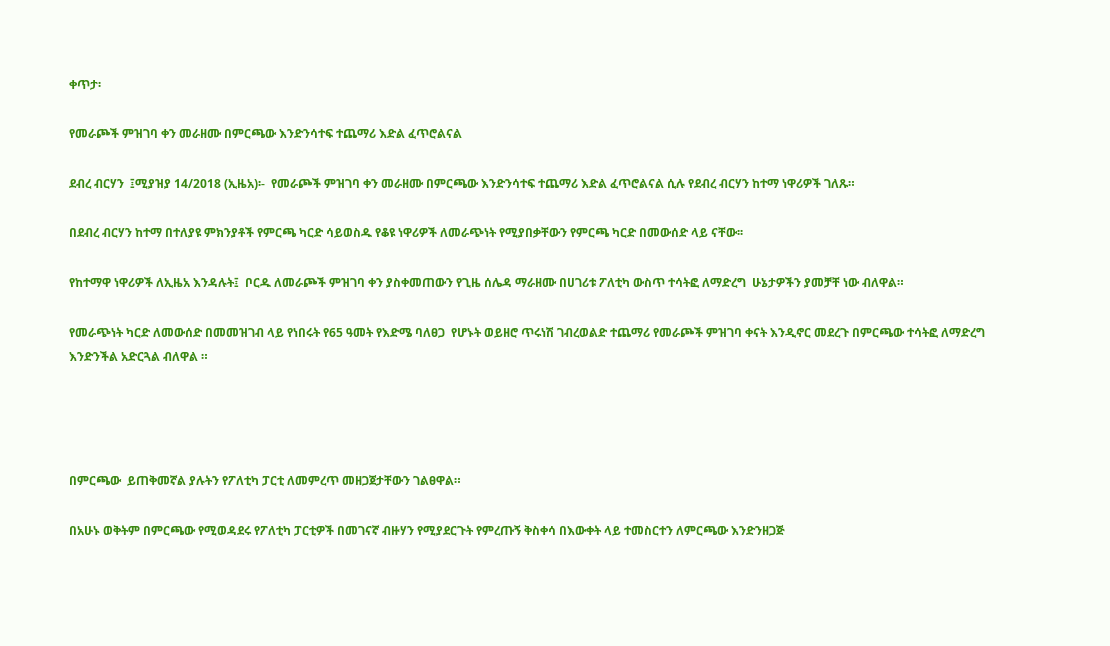ቀጥታ፡

የመራጮች ምዝገባ ቀን መራዘሙ በምርጫው እንድንሳተፍ ተጨማሪ እድል ፈጥሮልናል

ደብረ ብርሃን  ፤ሚያዝያ 14/2018 (ኢዜአ)፡-  የመራጮች ምዝገባ ቀን መራዘሙ በምርጫው እንድንሳተፍ ተጨማሪ እድል ፈጥሮልናል ሲሉ የደብረ ብርሃን ከተማ ነዋሪዎች ገለጹ።

በደብረ ብርሃን ከተማ በተለያዩ ምክንያቶች የምርጫ ካርድ ሳይወስዱ የቆዩ ነዋሪዎች ለመራጭነት የሚያበቃቸውን የምርጫ ካርድ በመውሰድ ላይ ናቸው፡፡

የከተማዋ ነዋሪዎች ለኢዜአ እንዳሉት፤  ቦርዱ ለመራጮች ምዝገባ ቀን ያስቀመጠውን የጊዜ ሰሌዳ ማራዘሙ በሀገሪቱ ፖለቲካ ውስጥ ተሳትፎ ለማድረግ  ሁኔታዎችን ያመቻቸ ነው ብለዋል።

የመራጭነት ካርድ ለመውሰድ በመመዝገብ ላይ የነበሩት የ65 ዓመት የእድሜ ባለፀጋ  የሆኑት ወይዘሮ ጥሩነሽ ገብረወልድ ተጨማሪ የመራጮች ምዝገባ ቀናት እንዲኖር መደረጉ በምርጫው ተሳትፎ ለማድረግ እንድንችል አድርጓል ብለዋል ።




በምርጫው  ይጠቅመኛል ያሉትን የፖለቲካ ፓርቲ ለመምረጥ መዘጋጀታቸውን ገልፀዋል።

በአሁኑ ወቅትም በምርጫው የሚወዳደሩ የፖለቲካ ፓርቲዎች በመገናኛ ብዙሃን የሚያደርጉት የምረጡኝ ቅስቀሳ በእውቀት ላይ ተመስርተን ለምርጫው እንድንዘጋጅ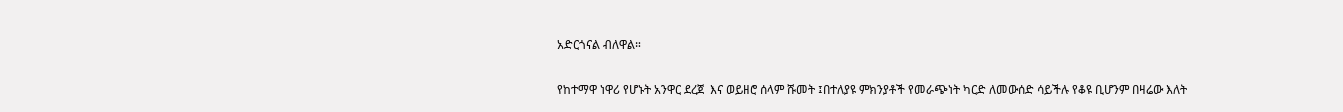አድርጎናል ብለዋል።

የከተማዋ ነዋሪ የሆኑት አንዋር ደረጀ  እና ወይዘሮ ሰላም ሹመት ፤በተለያዩ ምክንያቶች የመራጭነት ካርድ ለመውሰድ ሳይችሉ የቆዩ ቢሆንም በዛሬው እለት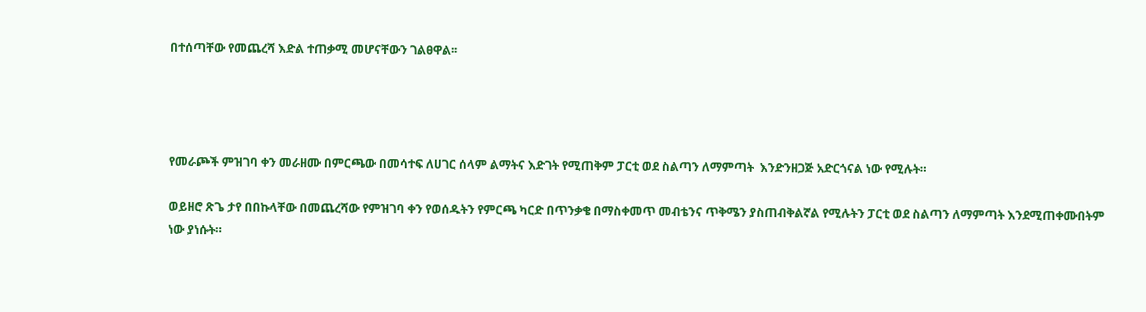በተሰጣቸው የመጨረሻ እድል ተጠቃሚ መሆናቸውን ገልፀዋል፡፡




የመራጮች ምዝገባ ቀን መራዘሙ በምርጫው በመሳተፍ ለሀገር ሰላም ልማትና እድገት የሚጠቅም ፓርቲ ወደ ስልጣን ለማምጣት  እንድንዘጋጅ አድርጎናል ነው የሚሉት።

ወይዘሮ ጽጌ ታየ በበኩላቸው በመጨረሻው የምዝገባ ቀን የወሰዱትን የምርጫ ካርድ በጥንቃቄ በማስቀመጥ መብቴንና ጥቅሜን ያስጠብቅልኛል የሚሉትን ፓርቲ ወደ ስልጣን ለማምጣት እንደሚጠቀሙበትም ነው ያነሱት።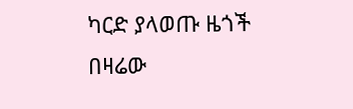ካርድ ያላወጡ ዜጎች በዛሬው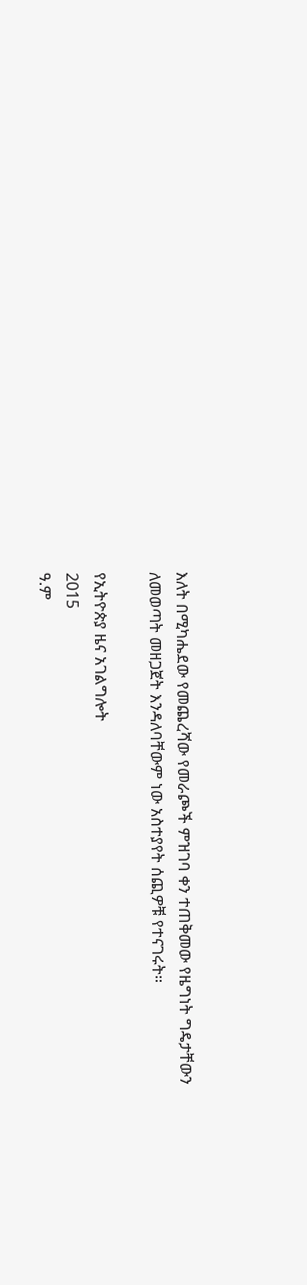እለት በሚካሔደው የመጨረሻው የመራጮች ምዝገባ ቀን ተጠቅመው የዜግነት ግዴታቸውን ለመወጣት መዘጋጀት እንዳለባቸውም ነው አስተያየት ሰጪዎቹ የተናገሩት።

የኢትዮጵያ ዜና አገልግሎት
2015
ዓ.ም